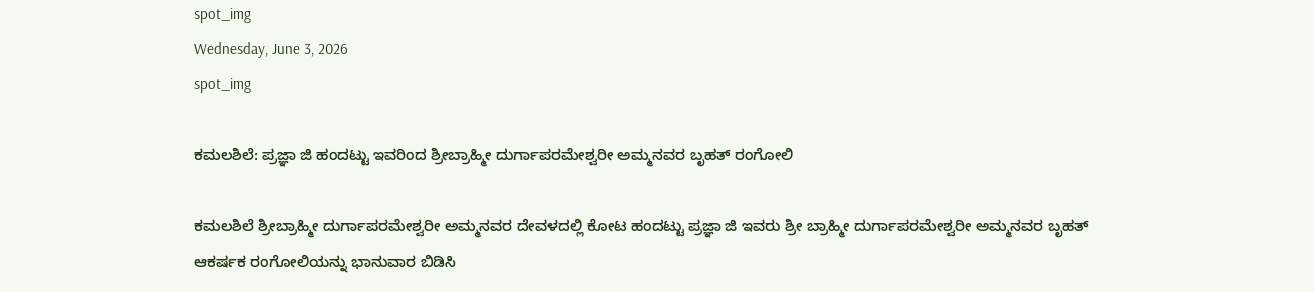spot_img
Wednesday, June 3, 2026
spot_img

ಕಮಲಶಿಲೆ: ಪ್ರಜ್ಞಾ ಜಿ ಹಂದಟ್ಟು ಇವರಿಂದ ಶ್ರೀಬ್ರಾಹ್ಮೀ ದುರ್ಗಾಪರಮೇಶ್ವರೀ ಅಮ್ಮನವರ ಬೃಹತ್ ರಂಗೋಲಿ

ಕಮಲಶಿಲೆ ಶ್ರೀಬ್ರಾಹ್ಮೀ ದುರ್ಗಾಪರಮೇಶ್ವರೀ ಅಮ್ಮನವರ ದೇವಳದಲ್ಲಿ ಕೋಟ ಹಂದಟ್ಟು ಪ್ರಜ್ಞಾ ಜಿ ಇವರು ಶ್ರೀ ಬ್ರಾಹ್ಮೀ ದುರ್ಗಾಪರಮೇಶ್ವರೀ ಅಮ್ಮನವರ ಬೃಹತ್ ಆಕರ್ಷಕ ರಂಗೋಲಿಯನ್ನು ಭಾನುವಾರ ಬಿಡಿಸಿ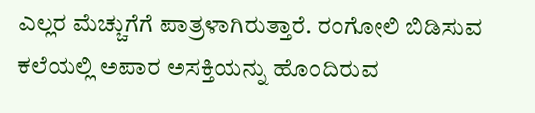ಎಲ್ಲರ ಮೆಚ್ಚುಗೆಗೆ ಪಾತ್ರಳಾಗಿರುತ್ತಾರೆ. ರಂಗೋಲಿ ಬಿಡಿಸುವ ಕಲೆಯಲ್ಲಿ ಅಪಾರ ಅಸಕ್ತಿಯನ್ನು ಹೊಂದಿರುವ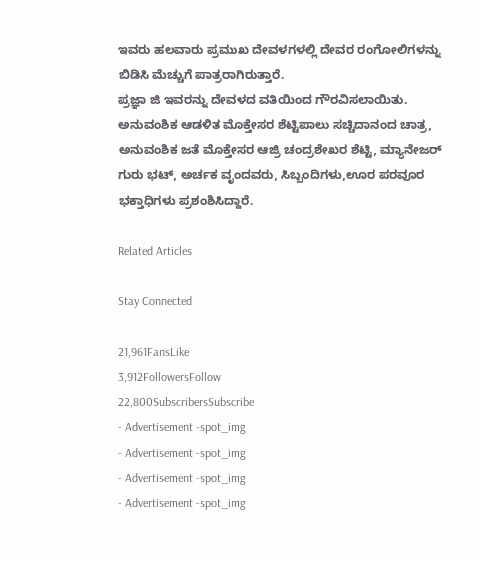ಇವರು ಹಲವಾರು ಪ್ರಮುಖ ದೇವಳಗಳಲ್ಲಿ ದೇವರ ರಂಗೋಲಿಗಳನ್ನು ಬಿಡಿಸಿ ಮೆಚ್ಚುಗೆ ಪಾತ್ರರಾಗಿರುತ್ತಾರೆ.
ಪ್ರಜ್ಞಾ ಜಿ ಇವರನ್ನು ದೇವಳದ ವತಿಯಿಂದ ಗೌರವಿಸಲಾಯಿತು. ಅನುವಂಶಿಕ ಆಡಳಿತ ಮೊಕ್ತೇಸರ ಶೆಟ್ಟಿಪಾಲು ಸಚ್ಚಿದಾನಂದ ಚಾತ್ರ, ಅನುವಂಶಿಕ ಜತೆ ಮೊಕ್ತೇಸರ ಆಜ್ರಿ ಚಂದ್ರಶೇಖರ ಶೆಟ್ಟಿ, ಮ್ಯಾನೇಜರ್ ಗುರು ಭಟ್, ಅರ್ಚಕ ವೃಂದವರು, ಸಿಬ್ಬಂದಿಗಳು,ಊರ ಪರವೂರ ಭಕ್ತಾಧಿಗಳು ಪ್ರಶಂಶಿಸಿದ್ದಾರೆ.

Related Articles

Stay Connected

21,961FansLike
3,912FollowersFollow
22,800SubscribersSubscribe
- Advertisement -spot_img
- Advertisement -spot_img
- Advertisement -spot_img
- Advertisement -spot_img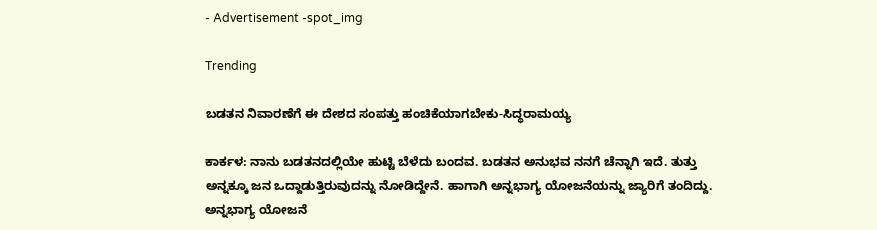- Advertisement -spot_img

Trending

ಬಡತನ ನಿವಾರಣೆಗೆ ಈ ದೇಶದ ಸಂಪತ್ತು ಹಂಚಿಕೆಯಾಗಬೇಕು-ಸಿದ್ಧರಾಮಯ್ಯ

ಕಾರ್ಕಳ: ನಾನು ಬಡತನದಲ್ಲಿಯೇ ಹುಟ್ಟಿ ಬೆಳೆದು ಬಂದವ. ಬಡತನ ಅನುಭವ ನನಗೆ ಚೆನ್ನಾಗಿ ಇದೆ. ತುತ್ತು ಅನ್ನಕ್ಕೂ ಜನ ಒದ್ದಾಡುತ್ತಿರುವುದನ್ನು ನೋಡಿದ್ದೇನೆ. ಹಾಗಾಗಿ ಅನ್ನಭಾಗ್ಯ ಯೋಜನೆಯನ್ನು ಜ್ಯಾರಿಗೆ ತಂದಿದ್ದು. ಅನ್ನಭಾಗ್ಯ ಯೋಜನೆ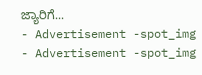ಜ್ಯಾರಿಗೆ...
- Advertisement -spot_img
- Advertisement -spot_img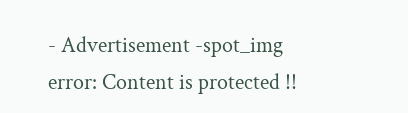- Advertisement -spot_img
error: Content is protected !!